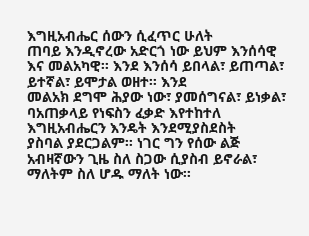እግዚአብሔር ሰውን ሲፈጥር ሁለት
ጠባይ እንዲኖረው አድርጎ ነው ይህም እንሰሳዊ እና መልአካዊ፡፡ እንደ እንሰሳ ይበላል፣ ይጠጣል፣ ይተኛል፣ ይሞታል ወዘተ፡፡ እንደ
መልአክ ደግሞ ሕያው ነው፣ ያመሰግናል፣ ይነቃል፣ ባአጠቃላይ የነፍስን ፈቃድ እየተከተለ እግዚአብሔርን እንዴት እንደሚያስደስት
ያስባል ያደርጋልም፡፡ ነገር ግን የሰው ልጅ አብዛኛውን ጊዜ ስለ ስጋው ሲያስብ ይኖራል፣ ማለትም ስለ ሆዱ ማለት ነው፡፡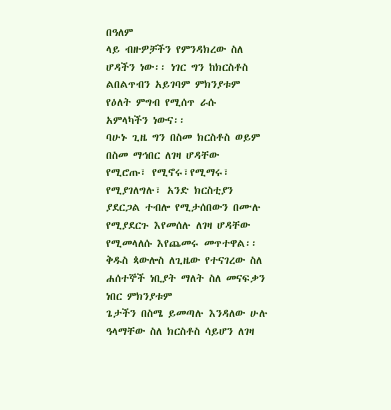በዓለም
ላይ ብዙዎቻችን የምንዳክረው ስለ ሆዳችን ነው፡፡ ነገር ግን ከክርስቶስ ልበልጥብን አይገባም ምክንያቱም የዕለት ምግብ የሚሰጥ ራሱ
አምላካችን ነውና፡፡
ባሁኑ ጊዜ ግን በስመ ክርስቶስ ወይም በስመ ማኅበር ለገዛ ሆዳቸው
የሚሮጡ፣ የሚኖሩ፣የሚማሩ፣ የሚያገለግሉ፣ አንድ ክርስቲያን ያደርጋል ተብሎ የሚታሰበውን በሙሉ የሚያደርጉ እየመሰሉ ለገዛ ሆዳቸው
የሚመላለሱ እየጨመሩ መጥተዋል፡፡ ቅዱስ ጳውሎስ ለጊዜው የተናገረው ስለ ሐሰተኞች ነቢያት ማለት ስለ መናፍቃን ነበር ምክንያቱም
ጌታችን በስሜ ይመጣሉ እንዳለው ሁሉ ዓላማቸው ስለ ክርስቶስ ሳይሆን ለገዛ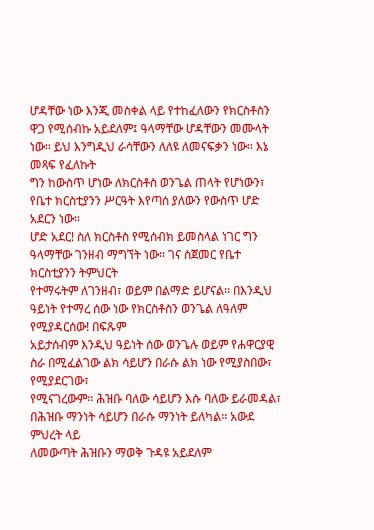ሆዳቸው ነው እንጂ መስቀል ላይ የተከፈለውን የክርስቶስን
ዋጋ የሚሰብኩ አይደለም፤ ዓላማቸው ሆዳቸውን መሙላት ነው፡፡ ይህ እንግዲህ ራሳቸውን ለለዩ ለመናፍቃን ነው፡፡ እኔ መጻፍ የፈለኩት
ግን ከውስጥ ሆነው ለክርስቶስ ወንጌል ጠላት የሆነውን፣ የቤተ ክርስቲያንን ሥርዓት እየጣሰ ያለውን የውስጥ ሆድ አደርን ነው፡፡
ሆድ አደር! ስለ ክርስቶስ የሚሰብክ ይመስላል ነገር ግን ዓላማቸው ገንዘብ ማግኘት ነው፡፡ ገና ስጀመር የቤተ ክርስቲያንን ትምህርት
የተማሩትም ለገንዘብ፣ ወይም በልማድ ይሆናል፡፡ በእንዲህ ዓይነት የተማረ ሰው ነው የክርስቶስን ወንጌል ለዓለም የሚያዳርሰው! በፍጹም
አይታሰብም እንዲህ ዓይነት ሰው ወንጌሉ ወይም የሐዋርያዊ ስራ በሚፈልገው ልክ ሳይሆን በራሱ ልክ ነው የሚያስበው፣ የሚያደርገው፣
የሚናገረውም፡፡ ሕዝቡ ባለው ሳይሆን እሱ ባለው ይራመዳል፣ በሕዝቡ ማንነት ሳይሆን በራሱ ማንነት ይለካል፡፡ አውደ ምህረት ላይ
ለመውጣት ሕዝቡን ማወቅ ጉዳዩ አይደለም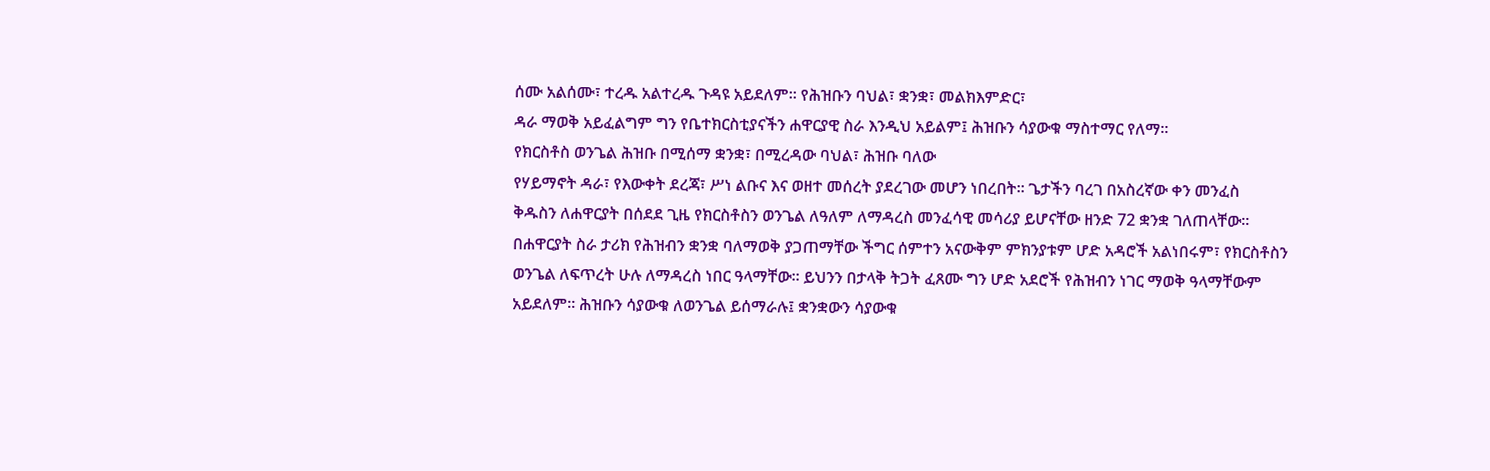ሰሙ አልሰሙ፣ ተረዱ አልተረዱ ጉዳዩ አይደለም፡፡ የሕዝቡን ባህል፣ ቋንቋ፣ መልክእምድር፣
ዳራ ማወቅ አይፈልግም ግን የቤተክርስቲያናችን ሐዋርያዊ ስራ እንዲህ አይልም፤ ሕዝቡን ሳያውቁ ማስተማር የለማ፡፡
የክርስቶስ ወንጌል ሕዝቡ በሚሰማ ቋንቋ፣ በሚረዳው ባህል፣ ሕዝቡ ባለው
የሃይማኖት ዳራ፣ የእውቀት ደረጃ፣ ሥነ ልቡና እና ወዘተ መሰረት ያደረገው መሆን ነበረበት፡፡ ጌታችን ባረገ በአስረኛው ቀን መንፈስ
ቅዱስን ለሐዋርያት በሰደደ ጊዜ የክርስቶስን ወንጌል ለዓለም ለማዳረስ መንፈሳዊ መሳሪያ ይሆናቸው ዘንድ 72 ቋንቋ ገለጠላቸው፡፡
በሐዋርያት ስራ ታሪክ የሕዝብን ቋንቋ ባለማወቅ ያጋጠማቸው ችግር ሰምተን አናውቅም ምክንያቱም ሆድ አዳሮች አልነበሩም፣ የክርስቶስን
ወንጌል ለፍጥረት ሁሉ ለማዳረስ ነበር ዓላማቸው፡፡ ይህንን በታላቅ ትጋት ፈጸሙ ግን ሆድ አደሮች የሕዝብን ነገር ማወቅ ዓላማቸውም
አይደለም፡፡ ሕዝቡን ሳያውቁ ለወንጌል ይሰማራሉ፤ ቋንቋውን ሳያውቁ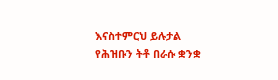እናስተምርህ ይሉታል የሕዝቡን ትቶ በራሱ ቋንቋ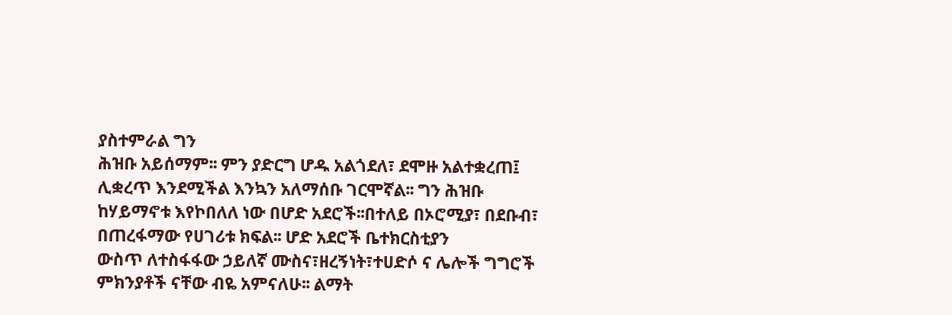ያስተምራል ግን
ሕዝቡ አይሰማም፡፡ ምን ያድርግ ሆዱ አልጎደለ፣ ደሞዙ አልተቋረጠ፤ ሊቋረጥ እንደሚችል እንኳን አለማሰቡ ገርሞኛል፡፡ ግን ሕዝቡ
ከሃይማኖቱ እየኮበለለ ነው በሆድ አደሮች፡፡በተለይ በኦሮሚያ፣ በደቡብ፣ በጠረፋማው የሀገሪቱ ክፍል፡፡ ሆድ አደሮች ቤተክርስቲያን
ውስጥ ለተስፋፋው ኃይለኛ ሙስና፣ዘረኝነት፣ተሀድሶ ና ሌሎች ግግሮች ምክንያቶች ናቸው ብዬ አምናለሁ፡፡ ልማት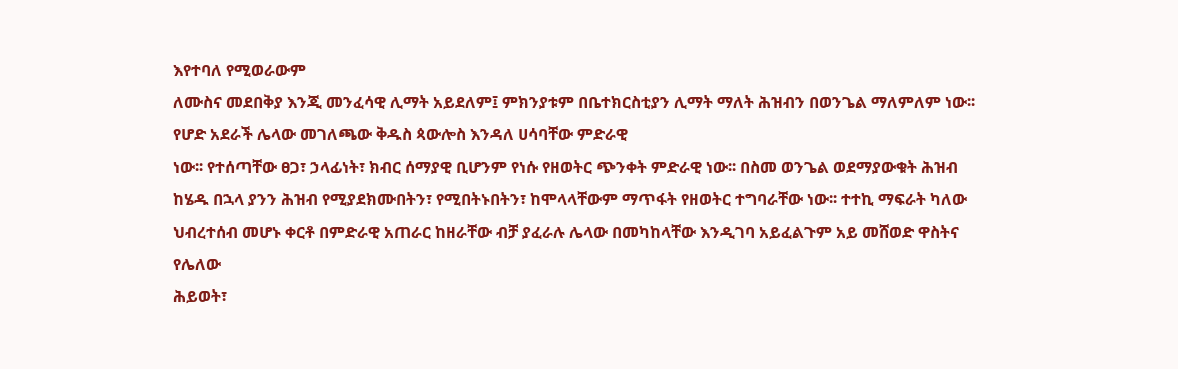እየተባለ የሚወራውም
ለሙስና መደበቅያ እንጂ መንፈሳዊ ሊማት አይደለም፤ ምክንያቱም በቤተክርስቲያን ሊማት ማለት ሕዝብን በወንጌል ማለምለም ነው፡፡
የሆድ አደራች ሌላው መገለጫው ቅዱስ ጳውሎስ እንዳለ ሀሳባቸው ምድራዊ
ነው፡፡ የተሰጣቸው ፀጋ፣ ኃላፊነት፣ ክብር ሰማያዊ ቢሆንም የነሱ የዘወትር ጭንቀት ምድራዊ ነው፡፡ በስመ ወንጌል ወደማያውቁት ሕዝብ
ከሄዱ በኋላ ያንን ሕዝብ የሚያደክሙበትን፣ የሚበትኑበትን፣ ከሞላላቸውም ማጥፋት የዘወትር ተግባራቸው ነው፡፡ ተተኪ ማፍራት ካለው
ህብረተሰብ መሆኑ ቀርቶ በምድራዊ አጠራር ከዘራቸው ብቻ ያፈራሉ ሌላው በመካከላቸው እንዲገባ አይፈልጉም አይ መሸወድ ዋስትና የሌለው
ሕይወት፣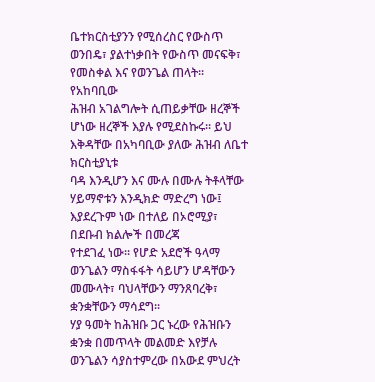ቤተክርስቲያንን የሚሰረስር የውስጥ ወንበዴ፣ ያልተነቃበት የውስጥ መናፍቅ፣ የመስቀል እና የወንጌል ጠላት፡፡ የአከባቢው
ሕዝብ አገልግሎት ሲጠይቃቸው ዘረኞች ሆነው ዘረኞች እያሉ የሚደስኩሩ፡፡ ይህ እቅዳቸው በአካባቢው ያለው ሕዝብ ለቤተ ክርስቲያኒቱ
ባዳ እንዲሆን እና ሙሉ በሙሉ ትቶላቸው ሃይማኖቱን እንዲክድ ማድረግ ነው፤ እያደረጉም ነው በተለይ በኦሮሚያ፣ በደቡብ ክልሎች በመረጃ
የተደገፈ ነው፡፡ የሆድ አደሮች ዓላማ ወንጌልን ማስፋፋት ሳይሆን ሆዳቸውን መሙላት፣ ባህላቸውን ማንጸባረቅ፣ ቋንቋቸውን ማሳደግ፡፡
ሃያ ዓመት ከሕዝቡ ጋር ኑረው የሕዝቡን ቋንቋ በመጥላት መልመድ እየቻሉ ወንጌልን ሳያስተምረው በአውደ ምህረት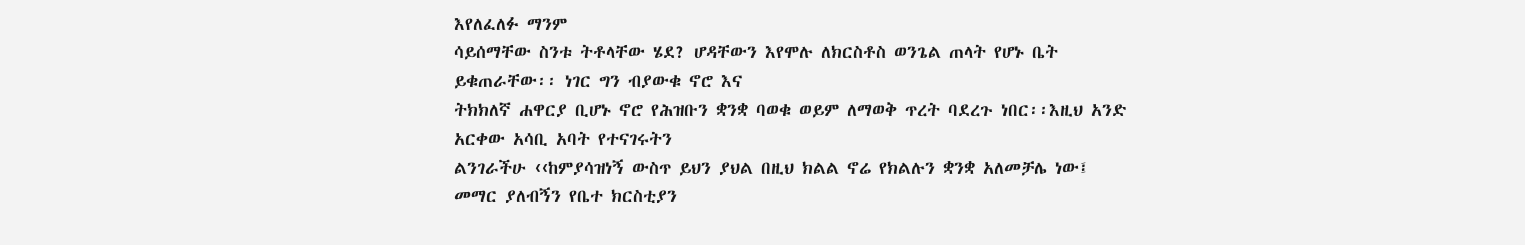እየለፈለፉ ማንም
ሳይሰማቸው ስንቱ ትቶላቸው ሄደ? ሆዳቸውን እየሞሉ ለክርስቶስ ወንጌል ጠላት የሆኑ ቤት ይቁጠራቸው፡፡ ነገር ግን ብያውቁ ኖሮ እና
ትክክለኛ ሐዋርያ ቢሆኑ ኖሮ የሕዝቡን ቋንቋ ባወቁ ወይም ለማወቅ ጥረት ባደረጉ ነበር፡፡እዚህ አንድ አርቀው አሳቢ አባት የተናገሩትን
ልንገራችሁ ‹‹ከምያሳዝነኝ ውስጥ ይህን ያህል በዚህ ክልል ኖሬ የክልሉን ቋንቋ አለመቻሌ ነው፤ መማር ያለብኝን የቤተ ክርስቲያን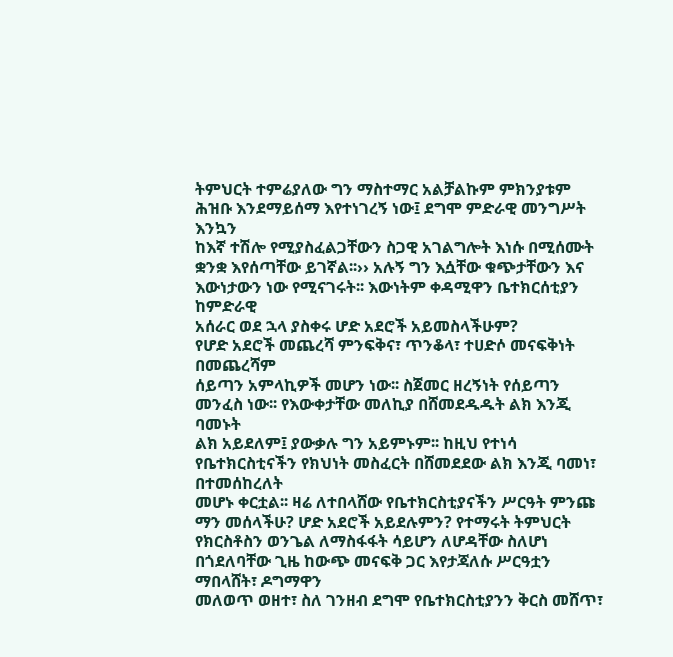ትምህርት ተምሬያለው ግን ማስተማር አልቻልኩም ምክንያቱም ሕዝቡ እንደማይሰማ እየተነገረኝ ነው፤ ደግሞ ምድራዊ መንግሥት እንኳን
ከእኛ ተሽሎ የሚያስፈልጋቸውን ስጋዊ አገልግሎት እነሱ በሚሰሙት ቋንቋ እየሰጣቸው ይገኛል፡፡›› አሉኝ ግን እሷቸው ቁጭታቸውን እና
እውነታውን ነው የሚናገሩት፡፡ እውነትም ቀዳሚዋን ቤተክርሰቲያን ከምድራዊ
አሰራር ወደ ኋላ ያስቀሩ ሆድ አደሮች አይመስላችሁም?
የሆድ አደሮች መጨረሻ ምንፍቅና፣ ጥንቆላ፣ ተሀድሶ መናፍቅነት በመጨረሻም
ሰይጣን አምላኪዎች መሆን ነው፡፡ ስጀመር ዘረኝነት የሰይጣን መንፈስ ነው፡፡ የእውቀታቸው መለኪያ በሸመደዱዱት ልክ እንጂ ባመኑት
ልክ አይደለም፤ ያውቃሉ ግን አይምኑም፡፡ ከዚህ የተነሳ የቤተክርስቲናችን የክህነት መስፈርት በሸመደደው ልክ እንጂ ባመነ፣ በተመሰከረለት
መሆኑ ቀርቷል፡፡ ዛሬ ለተበላሸው የቤተክርስቲያናችን ሥርዓት ምንጩ ማን መሰላችሁ? ሆድ አደሮች አይደሉምን? የተማሩት ትምህርት
የክርስቶስን ወንጌል ለማስፋፋት ሳይሆን ለሆዳቸው ስለሆነ በጎደለባቸው ጊዜ ከውጭ መናፍቅ ጋር እየታጃለሱ ሥርዓቷን ማበላሸት፣ ዶግማዋን
መለወጥ ወዘተ፣ ስለ ገንዘብ ደግሞ የቤተክርስቲያንን ቅርስ መሸጥ፣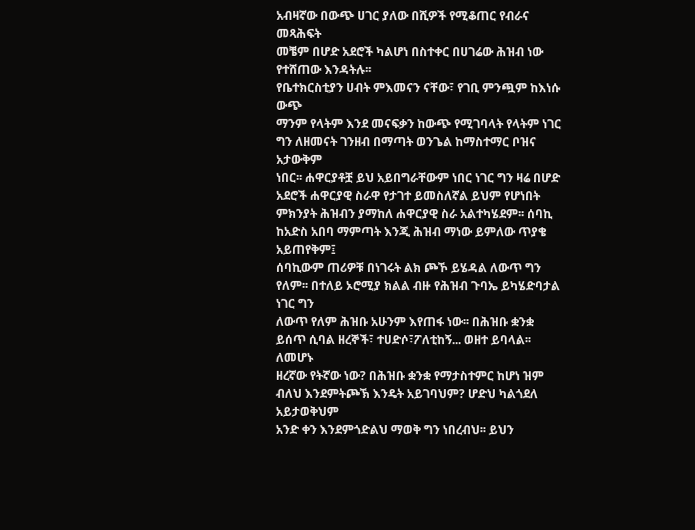አብዛኛው በውጭ ሀገር ያለው በሺዎች የሚቆጠር የብራና መጻሕፍት
መቼም በሆድ አደሮች ካልሆነ በስተቀር በሀገሬው ሕዝብ ነው የተሸጠው እንዳትሉ፡፡
የቤተክርስቲያን ሀብት ምእመናን ናቸው፣ የገቢ ምንጯም ከእነሱ ውጭ
ማንም የላትም እንደ መናፍቃን ከውጭ የሚገባላት የላትም ነገር ግን ለዘመናት ገንዘብ በማጣት ወንጌል ከማስተማር ቦዝና አታውቅም
ነበር፡፡ ሐዋርያቶቿ ይህ አይበግራቸውም ነበር ነገር ግን ዛሬ በሆድ አደሮች ሐዋርያዊ ስራዋ የታገተ ይመስለኛል ይህም የሆነበት
ምክንያት ሕዝብን ያማከለ ሐዋርያዊ ስራ አልተካሄደም፡፡ ሰባኪ ከአድስ አበባ ማምጣት እንጂ ሕዝብ ማነው ይምለው ጥያቄ አይጠየቅም፤
ሰባኪውም ጠሪዎቹ በነገሩት ልክ ጮኾ ይሄዳል ለውጥ ግን የለም፡፡ በተለይ ኦሮሚያ ክልል ብዙ የሕዝብ ጉባኤ ይካሄድባታል ነገር ግን
ለውጥ የለም ሕዝቡ አሁንም እየጠፋ ነው፡፡ በሕዝቡ ቋንቋ ይሰጥ ሲባል ዘረኞች፣ ተሀድሶ፣ፖለቲከኝ... ወዘተ ይባላል፡፡ ለመሆኑ
ዘረኛው የትኛው ነው? በሕዝቡ ቋንቋ የማታስተምር ከሆነ ዝም ብለህ እንደምትጮኽ እንዴት አይገባህም? ሆድህ ካልጎደለ አይታወቅህም
አንድ ቀን እንደምጎድልህ ማወቅ ግን ነበረብህ፡፡ ይህን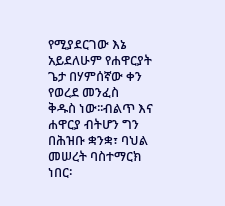የሚያደርገው እኔ አይደለሁም የሐዋርያት ጌታ በሃምሰኛው ቀን የወረደ መንፈስ
ቅዱስ ነው፡፡ብልጥ እና ሐዋርያ ብትሆን ግን በሕዝቡ ቋንቋ፣ ባህል መሠረት ባስተማርክ ነበር፡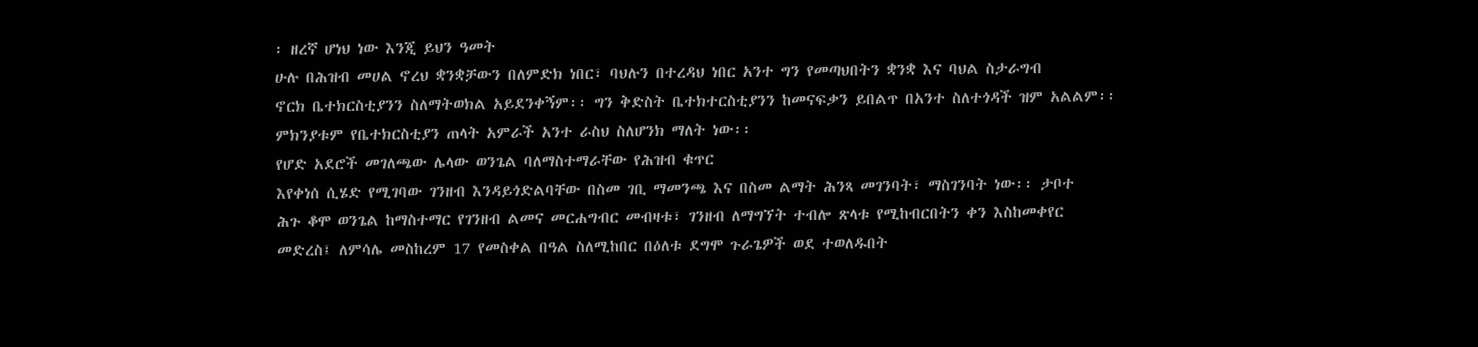፡ ዘረኛ ሆነህ ነው እንጂ ይህን ዓመት
ሁሉ በሕዝብ መሀል ኖረህ ቋንቋቻውን በለምድክ ነበር፣ ባህሉን በተረዳህ ነበር አንተ ግን የመጣህበትን ቋንቋ እና ባህል ስታራግብ
ኖርክ ቤተክርስቲያንን ስለማትወክል አይደንቀኝም፡፡ ግን ቅድስት ቤተክተርስቲያንን ከመናፍቃን ይበልጥ በአንተ ስለተጎዳች ዝም አልልም፡፡
ምክንያቱም የቤተክርስቲያን ጠላት አምራች አንተ ራስህ ስለሆንክ ማለት ነው፡፡
የሆድ አደሮች መገለጫው ሌላው ወንጌል ባለማስተማራቸው የሕዝብ ቁጥር
እየቀነሰ ሲሄድ የሚገባው ገንዘብ እንዳይጎድልባቸው በስመ ገቢ ማመንጫ እና በስመ ልማት ሕንጻ መገንባት፣ ማስገንባት ነው፡፡ ታቦተ
ሕጉ ቆሞ ወንጌል ከማስተማር የገንዘብ ልመና መርሐግብር መብዛቱ፣ ገንዘብ ለማግኘት ተብሎ ጽላቱ የሚከብርበትን ቀን እስከመቀየር
መድረስ፤ ለምሳሌ መስከረም 17 የመስቀል በዓል ስለሚከበር በዕለቱ ደግሞ ጉራጌዎች ወደ ተወለዱበት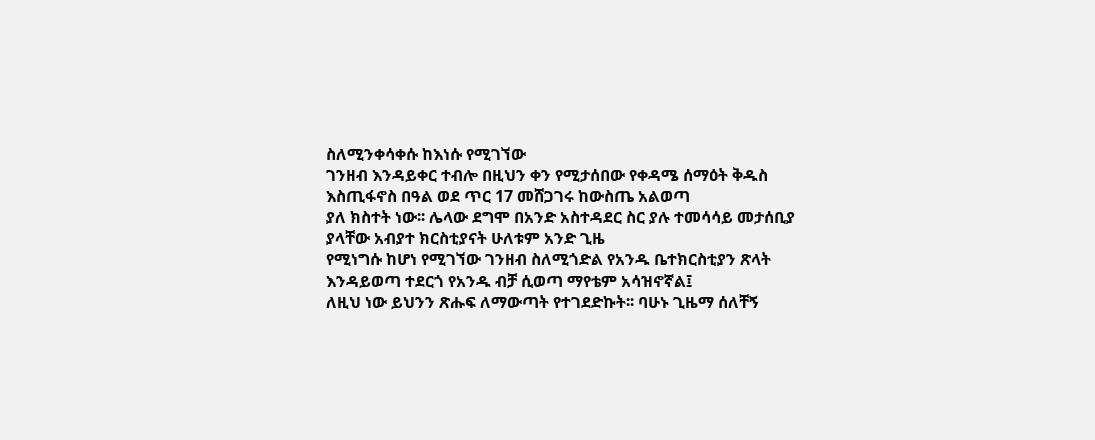ስለሚንቀሳቀሱ ከእነሱ የሚገኘው
ገንዘብ እንዳይቀር ተብሎ በዚህን ቀን የሚታሰበው የቀዳሜ ሰማዕት ቅዱስ እስጢፋኖስ በዓል ወደ ጥር 17 መሸጋገሩ ከውስጤ አልወጣ
ያለ ክስተት ነው፡፡ ሌላው ደግሞ በአንድ አስተዳደር ስር ያሉ ተመሳሳይ መታሰቢያ ያላቸው አብያተ ክርስቲያናት ሁለቱም አንድ ጊዜ
የሚነግሱ ከሆነ የሚገኘው ገንዘብ ስለሚጎድል የአንዱ ቤተክርስቲያን ጽላት እንዳይወጣ ተደርጎ የአንዱ ብቻ ሲወጣ ማየቴም አሳዝኖኛል፤
ለዚህ ነው ይህንን ጽሑፍ ለማውጣት የተገደድኩት፡፡ ባሁኑ ጊዜማ ሰለቸኝ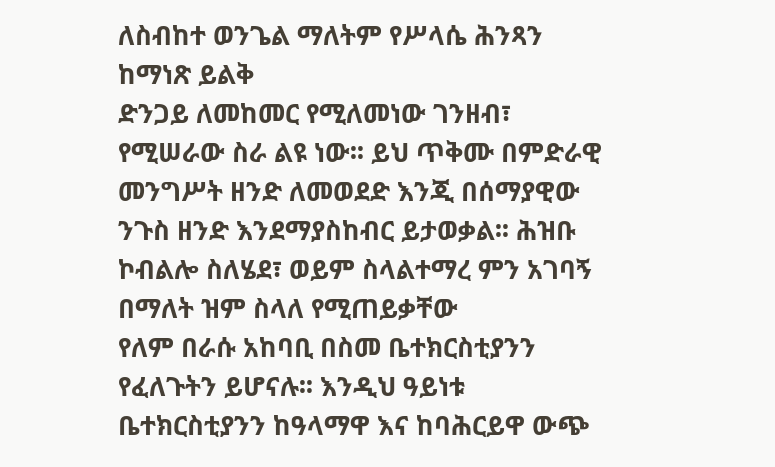ለስብከተ ወንጌል ማለትም የሥላሴ ሕንጻን ከማነጽ ይልቅ
ድንጋይ ለመከመር የሚለመነው ገንዘብ፣ የሚሠራው ስራ ልዩ ነው፡፡ ይህ ጥቅሙ በምድራዊ መንግሥት ዘንድ ለመወደድ እንጂ በሰማያዊው
ንጉስ ዘንድ እንደማያስከብር ይታወቃል፡፡ ሕዝቡ ኮብልሎ ስለሄደ፣ ወይም ስላልተማረ ምን አገባኝ በማለት ዝም ስላለ የሚጠይቃቸው
የለም በራሱ አከባቢ በስመ ቤተክርስቲያንን የፈለጉትን ይሆናሉ፡፡ እንዲህ ዓይነቱ ቤተክርስቲያንን ከዓላማዋ እና ከባሕርይዋ ውጭ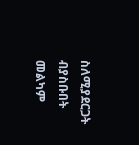ስለሚያደርጋት ብያስቡበት መልካም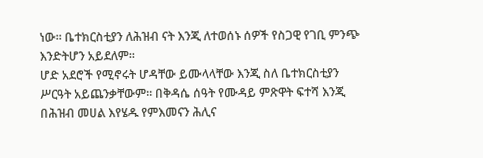ነው፡፡ ቤተክርስቲያን ለሕዝብ ናት እንጂ ለተወሰኑ ሰዎች የስጋዊ የገቢ ምንጭ እንድትሆን አይደለም፡፡
ሆድ አደሮች የሚኖሩት ሆዳቸው ይሙላላቸው እንጂ ስለ ቤተክርስቲያን
ሥርዓት አይጨንቃቸውም፡፡ በቅዳሴ ሰዓት የሙዳይ ምጽዋት ፍተሻ እንጂ
በሕዝብ መሀል እየሄዱ የምእመናን ሕሊና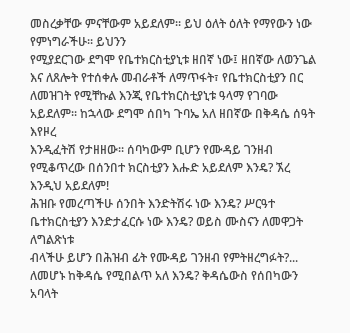መስረቃቸው ምናቸውም አይደለም፡፡ ይህ ዕለት ዕለት የማየውን ነው የምነግራችሁ፡፡ ይህንን
የሚያደርገው ደግሞ የቤተክርስቲያኒቱ ዘበኛ ነው፤ ዘበኛው ለወንጌል እና ለጸሎት የተሰቀሉ መብራቶች ለማጥፋት፣ የቤተክርስቲያን በር
ለመዝገት የሚቸኩል እንጂ የቤተክርስቲያኒቱ ዓላማ የገባው አይደለም፡፡ ከኋላው ደግሞ ሰበካ ጉባኤ አለ ዘበኛው በቅዳሴ ሰዓት እየዞረ
እንዲፈትሽ የታዘዘው፡፡ ሰባካውም ቢሆን የሙዳይ ገንዘብ የሚቆጥረው በሰንበተ ክርስቲያን እሑድ አይደለም እንዴ? ኧረ እንዲህ አይደለም!
ሕዝቡ የመረጣችሁ ሰንበት እንድትሽሩ ነው እንዴ? ሥርዓተ ቤተክርስቲያን እንድታፈርሱ ነው እንዴ? ወይስ ሙስናን ለመዋጋት ለግልጽነቱ
ብላችሁ ይሆን በሕዝብ ፊት የሙዳይ ገንዘብ የምትዘረግፉት?... ለመሆኑ ከቅዳሴ የሚበልጥ አለ እንዴ? ቅዳሴውስ የሰበካውን አባላት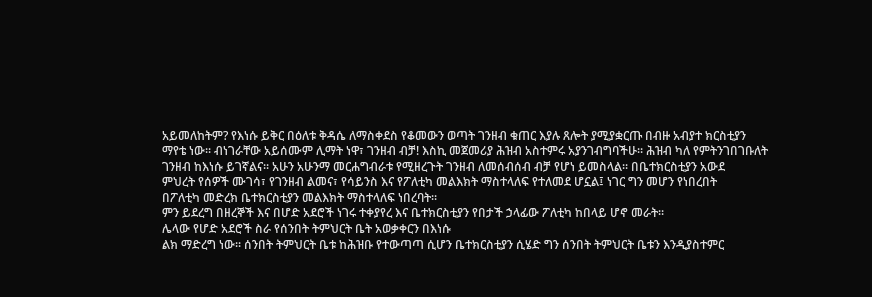አይመለከትም? የእነሱ ይቅር በዕለቱ ቅዳሴ ለማስቀደስ የቆመውን ወጣት ገንዘብ ቁጠር እያሉ ጸሎት ያሚያቋርጡ በብዙ አብያተ ክርስቲያን
ማየቴ ነው፡፡ ብነገራቸው አይሰሙም ሊማት ነዋ፣ ገንዘብ ብቻ! እስኪ መጀመሪያ ሕዝብ አስተምሩ አያንገብግባችሁ፡፡ ሕዝብ ካለ የምትንገበገቡለት
ገንዘብ ከእነሱ ይገኛልና፡፡ አሁን አሁንማ መርሐግብራቱ የሚዘረጉት ገንዘብ ለመሰብሰብ ብቻ የሆነ ይመስላል፡፡ በቤተክርስቲያን አውደ
ምህረት የሰዎች ሙገሳ፣ የገንዘብ ልመና፣ የሳይንስ እና የፖለቲካ መልእክት ማስተላለፍ የተለመደ ሆኗል፤ ነገር ግን መሆን የነበረበት
በፖለቲካ መድረክ ቤተክርስቲያን መልእክት ማስተላለፍ ነበረባት፡፡
ምን ይደረግ በዘረኞች እና በሆድ አደሮች ነገሩ ተቀያየረ እና ቤተክርስቲያን የበታች ኃላፊው ፖለቲካ ከበላይ ሆኖ መራት፡፡
ሌላው የሆድ አደሮች ስራ የሰንበት ትምህርት ቤት አወቃቀርን በእነሱ
ልክ ማድረግ ነው፡፡ ሰንበት ትምህርት ቤቱ ከሕዝቡ የተውጣጣ ሲሆን ቤተክርስቲያን ሲሄድ ግን ሰንበት ትምህርት ቤቱን እንዲያስተምር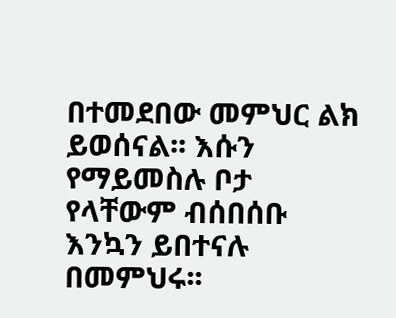በተመደበው መምህር ልክ ይወሰናል፡፡ እሱን የማይመስሉ ቦታ የላቸውም ብሰበሰቡ እንኳን ይበተናሉ በመምህሩ፡፡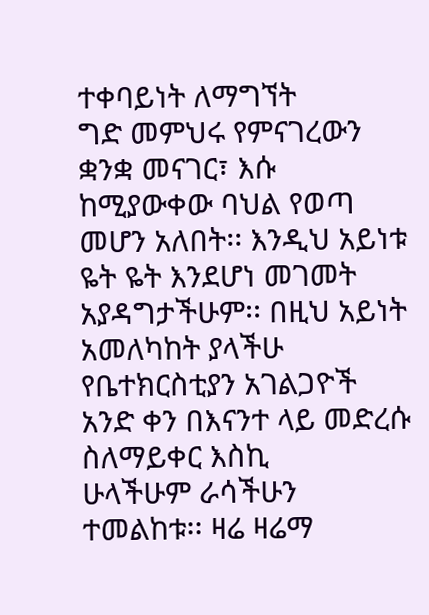ተቀባይነት ለማግኘት
ግድ መምህሩ የምናገረውን ቋንቋ መናገር፣ እሱ ከሚያውቀው ባህል የወጣ መሆን አለበት፡፡ እንዲህ አይነቱ ዬት ዬት እንደሆነ መገመት
አያዳግታችሁም፡፡ በዚህ አይነት አመለካከት ያላችሁ የቤተክርስቲያን አገልጋዮች አንድ ቀን በእናንተ ላይ መድረሱ ስለማይቀር እስኪ
ሁላችሁም ራሳችሁን ተመልከቱ፡፡ ዛሬ ዛሬማ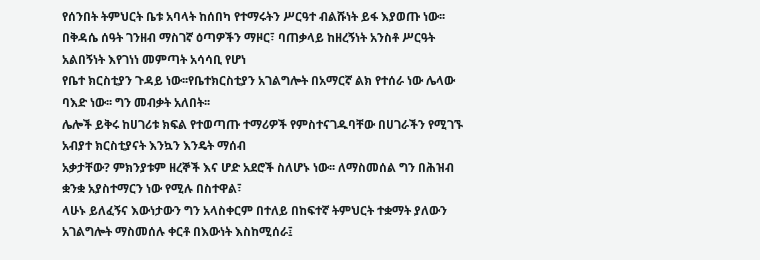የሰንበት ትምህርት ቤቱ አባላት ከሰበካ የተማሩትን ሥርዓተ ብልሹነት ይፋ እያወጡ ነው፡፡
በቅዳሴ ሰዓት ገንዘብ ማስገኛ ዕጣዎችን ማዞር፣ ባጠቃላይ ከዘረኝነት አንስቶ ሥርዓት አልበኝነት እየገነነ መምጣት አሳሳቢ የሆነ
የቤተ ክርስቲያን ጉዳይ ነው፡፡የቤተክርስቲያን አገልግሎት በአማርኛ ልክ የተሰራ ነው ሌላው ባእድ ነው፡፡ ግን መብቃት አለበት፡፡
ሌሎች ይቅሩ ከሀገሪቱ ክፍል የተወጣጡ ተማሪዎች የምስተናገዱባቸው በሀገራችን የሚገኙ አብያተ ክርስቲያናት እንኳን እንዴት ማሰብ
አቃታቸው? ምክንያቱም ዘረኞች እና ሆድ አደሮች ስለሆኑ ነው፡፡ ለማስመሰል ግን በሕዝብ ቋንቋ አያስተማርን ነው የሚሉ በስተዋል፣
ላሁኑ ይለፈኝና እውነታውን ግን አላስቀርም በተለይ በከፍተኛ ትምህርት ተቋማት ያለውን አገልግሎት ማስመሰሉ ቀርቶ በእውነት እስከሚሰራ፤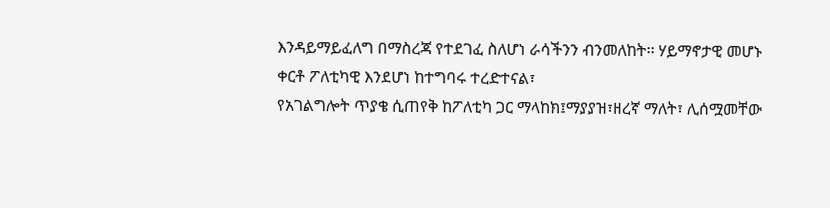እንዳይማይፈለግ በማስረጃ የተደገፈ ስለሆነ ራሳችንን ብንመለከት፡፡ ሃይማኖታዊ መሆኑ ቀርቶ ፖለቲካዊ እንደሆነ ከተግባሩ ተረድተናል፣
የአገልግሎት ጥያቄ ሲጠየቅ ከፖለቲካ ጋር ማላከክ፤ማያያዝ፣ዘረኛ ማለት፣ ሊሰሟመቸው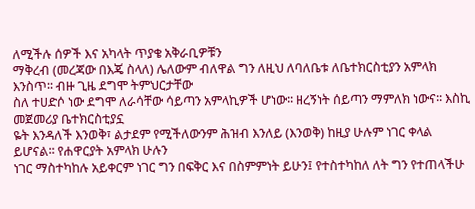ለሚችሉ ሰዎች እና አካላት ጥያቄ አቅራቢዎቹን
ማቅረብ (መረጃው በእጄ ስላለ) ሌለውም ብለዋል ግን ለዚህ ለባለቤቱ ለቤተክርስቲያን አምላክ እንስጥ፡፡ ብዙ ጊዜ ደግሞ ትምህርታቸው
ስለ ተሀድሶ ነው ደግሞ ለራሳቸው ሳይጣን አምላኪዎች ሆነው፡፡ ዘረኝነት ሰይጣን ማምለክ ነውና፡፡ እስኪ መጀመሪያ ቤተክርስቲያኗ
ዬት እንዳለች እንወቅ፣ ልታደም የሚችለውንም ሕዝብ እንለይ (እንወቅ) ከዚያ ሁሉም ነገር ቀላል ይሆናል፡፡ የሐዋርያት አምላክ ሁሉን
ነገር ማስተካከሉ አይቀርም ነገር ግን በፍቅር እና በስምምነት ይሁን፤ የተስተካከለ ለት ግን የተጠላችሁ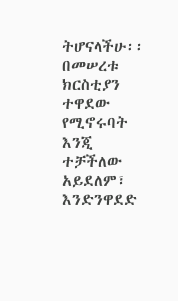ትሆናላችሁ፡፡ በመሠረቱ
ክርስቲያን ተዋደው የሚኖሩባት እንጂ ተቻችለው አይደለም፣ እንድንዋደድ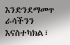እንድንደማመጥ ራሳችንን እናስተካክል፣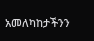አመለካከታችንን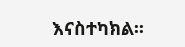እናስተካክል፡፡